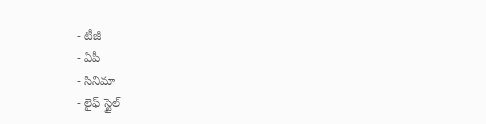- టీజీ
- ఏపీ
- సినిమా
- లైఫ్ స్టైల్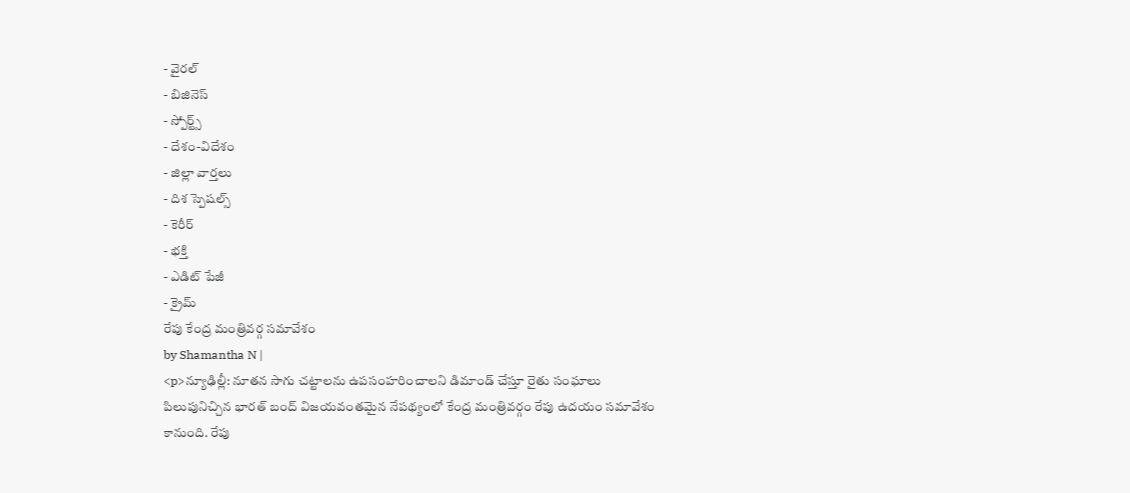- వైరల్
- బిజినెస్
- స్పోర్ట్స్
- దేశం-విదేశం
- జిల్లా వార్తలు
- దిశ స్పెషల్స్
- కెరీర్
- భక్తి
- ఎడిట్ పేజీ
- క్రైమ్
రేపు కేంద్ర మంత్రివర్గ సమావేశం
by Shamantha N |
<p>న్యూఢిల్లీ: నూతన సాగు చట్టాలను ఉపసంహరించాలని డిమాండ్ చేస్తూ రైతు సంఘాలు పిలుపునిచ్చిన భారత్ బంద్ విజయవంతమైన నేపథ్యంలో కేంద్ర మంత్రివర్గం రేపు ఉదయం సమావేశం కానుంది. రేపు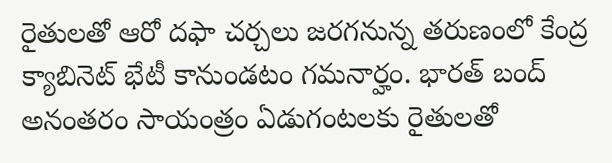రైతులతో ఆరో దఫా చర్చలు జరగనున్న తరుణంలో కేంద్ర క్యాబినెట్ భేటీ కానుండటం గమనార్హం. భారత్ బంద్ అనంతరం సాయంత్రం ఏడుగంటలకు రైతులతో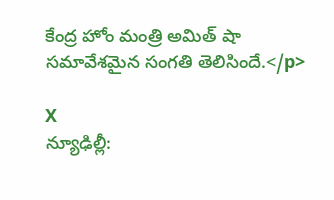కేంద్ర హోం మంత్రి అమిత్ షా సమావేశమైన సంగతి తెలిసిందే.</p>

X
న్యూఢిల్లీ: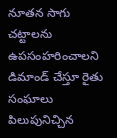నూతన సాగు చట్టాలను ఉపసంహరించాలని డిమాండ్ చేస్తూ రైతు సంఘాలు పిలుపునిచ్చిన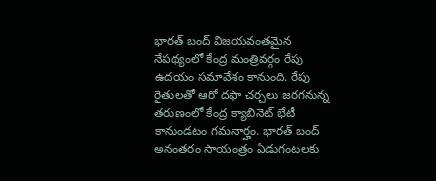భారత్ బంద్ విజయవంతమైన నేపథ్యంలో కేంద్ర మంత్రివర్గం రేపు ఉదయం సమావేశం కానుంది. రేపు రైతులతో ఆరో దఫా చర్చలు జరగనున్న తరుణంలో కేంద్ర క్యాబినెట్ భేటీ కానుండటం గమనార్హం. భారత్ బంద్ అనంతరం సాయంత్రం ఏడుగంటలకు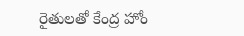రైతులతో కేంద్ర హోం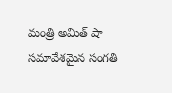మంత్రి అమిత్ షా సమావేశమైన సంగతి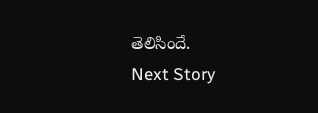తెలిసిందే.
Next Story